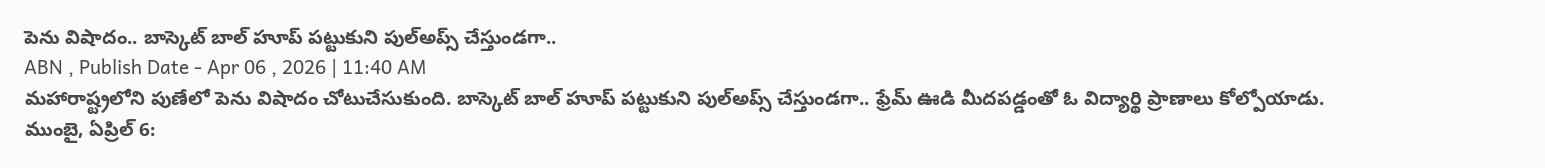పెను విషాదం.. బాస్కెట్ బాల్ హూప్ పట్టుకుని పుల్అప్స్ చేస్తుండగా..
ABN , Publish Date - Apr 06 , 2026 | 11:40 AM
మహారాష్ట్రలోని పుణేలో పెను విషాదం చోటుచేసుకుంది. బాస్కెట్ బాల్ హూప్ పట్టుకుని పుల్అప్స్ చేస్తుండగా.. ఫ్రేమ్ ఊడి మీదపడ్డంతో ఓ విద్యార్థి ప్రాణాలు కోల్పోయాడు.
ముంబై, ఏప్రిల్ 6: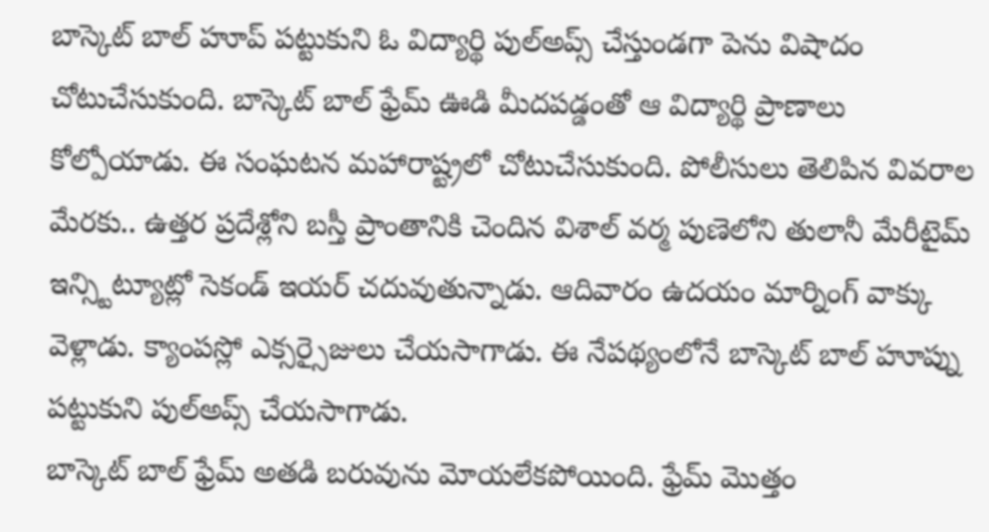బాస్కెట్ బాల్ హూప్ పట్టుకుని ఓ విద్యార్థి పుల్అప్స్ చేస్తుండగా పెను విషాదం చోటుచేసుకుంది. బాస్కెట్ బాల్ ఫ్రేమ్ ఊడి మీదపడ్డంతో ఆ విద్యార్థి ప్రాణాలు కోల్పోయాడు. ఈ సంఘటన మహారాష్ట్రలో చోటుచేసుకుంది. పోలీసులు తెలిపిన వివరాల మేరకు.. ఉత్తర ప్రదేశ్లోని బస్తీ ప్రాంతానికి చెందిన విశాల్ వర్మ పుణెలోని తులానీ మేరీటైమ్ ఇన్స్టిట్యూట్లో సెకండ్ ఇయర్ చదువుతున్నాడు. ఆదివారం ఉదయం మార్నింగ్ వాక్కు వెళ్లాడు. క్యాంపస్లో ఎక్సర్సైజులు చేయసాగాడు. ఈ నేపథ్యంలోనే బాస్కెట్ బాల్ హూప్ను పట్టుకుని పుల్అప్స్ చేయసాగాడు.
బాస్కెట్ బాల్ ఫ్రేమ్ అతడి బరువును మోయలేకపోయింది. ఫ్రేమ్ మొత్తం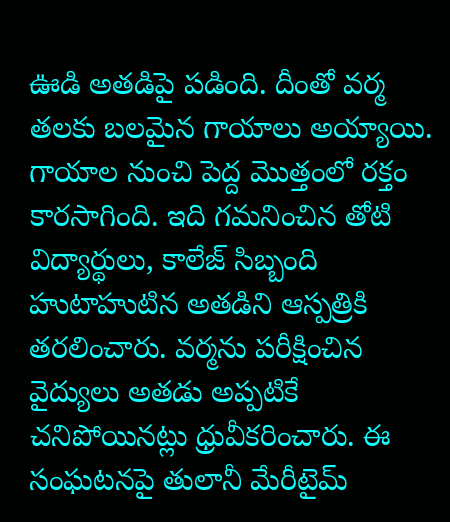ఊడి అతడిపై పడింది. దీంతో వర్మ తలకు బలమైన గాయాలు అయ్యాయి. గాయాల నుంచి పెద్ద మొత్తంలో రక్తం కారసాగింది. ఇది గమనించిన తోటి విద్యార్థులు, కాలేజ్ సిబ్బంది హుటాహుటిన అతడిని ఆస్పత్రికి తరలించారు. వర్మను పరీక్షించిన వైద్యులు అతడు అప్పటికే చనిపోయినట్లు ధ్రువీకరించారు. ఈ సంఘటనపై తులానీ మేరీటైమ్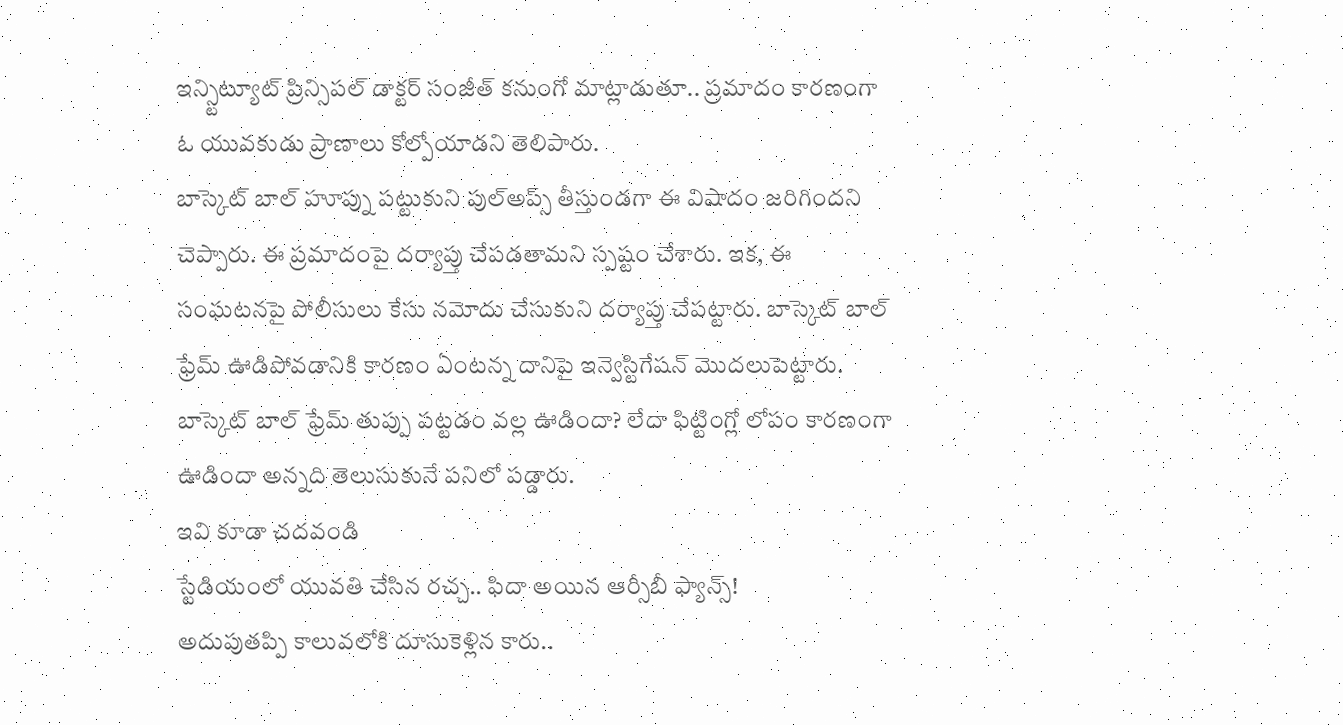ఇన్స్టిట్యూట్ ప్రిన్సిపల్ డాక్టర్ సంజీత్ కనుంగో మాట్లాడుతూ.. ప్రమాదం కారణంగా ఓ యువకుడు ప్రాణాలు కోల్పోయాడని తెలిపారు.
బాస్కెట్ బాల్ హూప్ను పట్టుకుని పుల్అప్స్ తీస్తుండగా ఈ విషాదం జరిగిందని చెప్పారు. ఈ ప్రమాదంపై దర్యాప్తు చేపడతామని స్పష్టం చేశారు. ఇక, ఈ సంఘటనపై పోలీసులు కేసు నమోదు చేసుకుని దర్యాప్తు చేపట్టారు. బాస్కెట్ బాల్ ఫ్రేమ్ ఊడిపోవడానికి కారణం ఏంటన్న దానిపై ఇన్వెస్టిగేషన్ మొదలుపెట్టారు. బాస్కెట్ బాల్ ఫ్రేమ్ తుప్పు పట్టడం వల్ల ఊడిందా? లేదా ఫిట్టింగ్లో లోపం కారణంగా ఊడిందా అన్నది తెలుసుకునే పనిలో పడ్డారు.
ఇవి కూడా చదవండి
స్టేడియంలో యువతి చేసిన రచ్చ.. ఫిదా అయిన ఆర్సీబీ ఫ్యాన్స్!
అదుపుతప్పి కాలువలోకి దూసుకెళ్లిన కారు..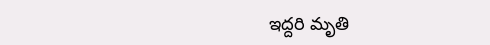ఇద్దరి మృతి